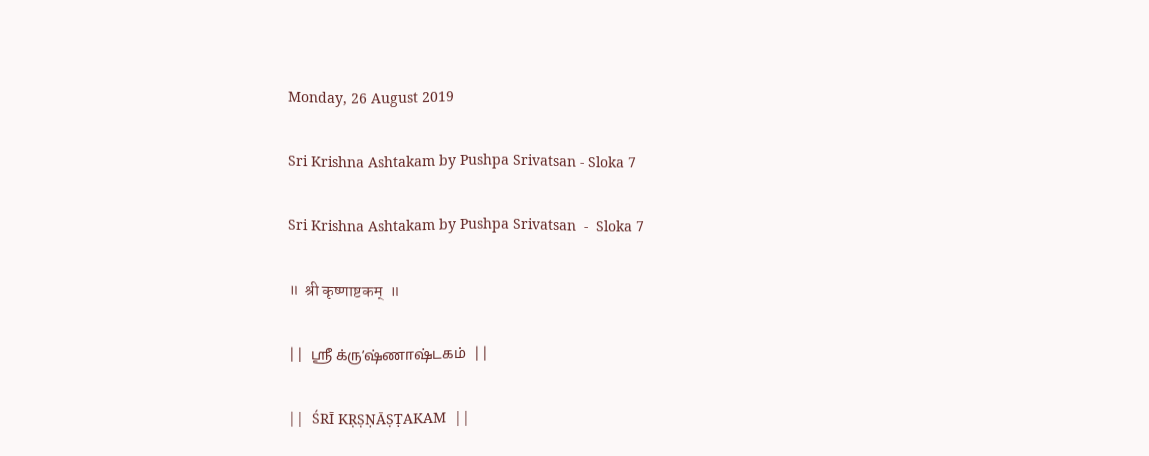Monday, 26 August 2019

Sri Krishna Ashtakam by Pushpa Srivatsan - Sloka 7

Sri Krishna Ashtakam by Pushpa Srivatsan  -  Sloka 7

॥  श्री कृष्णाष्टकम्  ॥

||  ஶ்ரீ க்ருʼஷ்ணாஷ்டகம்  ||

||  ŚRĪ KṚṢṆĀṢṬAKAM  ||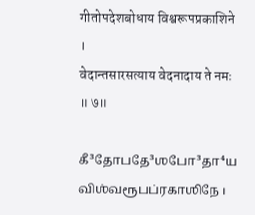गीतोपदेशबोधाय विश्वरूपप्रकाशिने ।
वेदान्तसारसत्याय वेदनादाय ते नमः ॥ ७॥

கீ³தோபதே³ஶபோ³தா⁴ய விஶ்வரூபப்ரகாஶிநே ।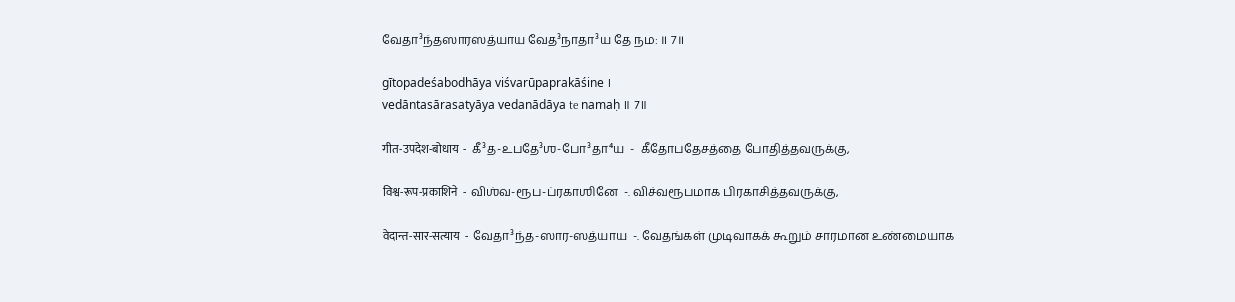வேதா³ந்தஸாரஸத்யாய வேத³நாதா³ய தே நம: ॥ 7॥

gītopadeśabodhāya viśvarūpaprakāśine ।
vedāntasārasatyāya vedanādāya te namaḥ ॥ 7॥

गीत-उपदेश-बोधाय  -  கீ³த-உபதே³ஶ-போ³தா⁴ய  -  கீதோபதேசத்தை போதித்தவருக்கு,

विश्व-रूप-प्रकाशिने  -  விஶ்வ-ரூப-ப்ரகாஶினே  -. விச்வரூபமாக பிரகாசித்தவருக்கு,

वेदान्त-सार-सत्याय  -  வேதா³ந்த-ஸார-ஸத்யாய  -. வேதங்கள் முடிவாகக் கூறும் சாரமான உண்மையாக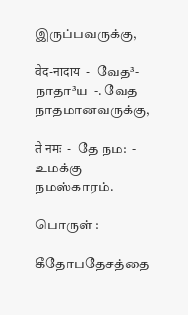இருப்பவருக்கு,

वेद-नादाय  -  வேத³-நாதா³ய  -. வேத நாதமானவருக்கு,

ते नमः  -  தே நம:  -  உமக்கு நமஸ்காரம்.

பொருள் :

கீதோபதேசத்தை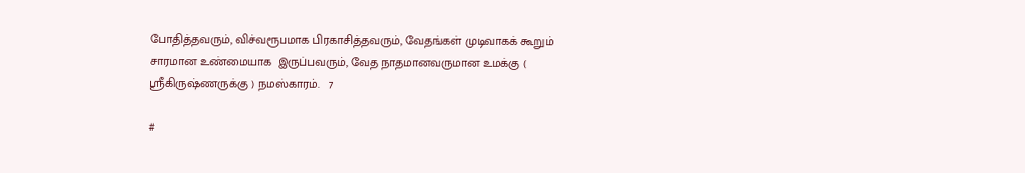போதித்தவரும், விச்வரூபமாக பிரகாசித்தவரும், வேதங்கள் முடிவாகக் கூறும் சாரமான உண்மையாக  இருப்பவரும், வேத நாதமானவருமான உமக்கு ( ஸ்ரீகிருஷ்ணருக்கு ) நமஸ்காரம்.   7

#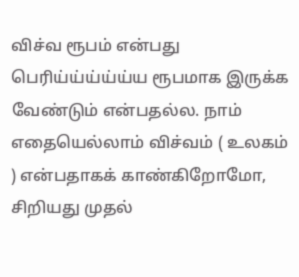விச்வ ரூபம் என்பது பெரிய்ய்ய்ய்ய்ய ரூபமாக இருக்க வேண்டும் என்பதல்ல. நாம் எதையெல்லாம் விச்வம் ( உலகம் ) என்பதாகக் காண்கிறோமோ,  சிறியது முதல்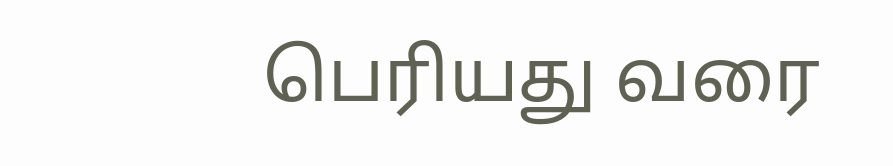பெரியது வரை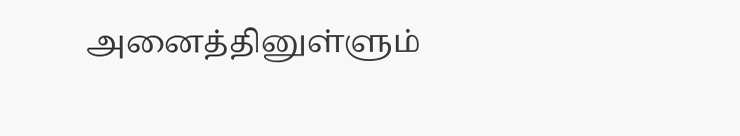அனைத்தினுள்ளும்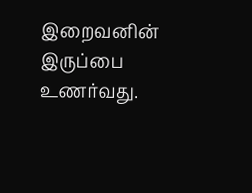இறைவனின் இருப்பை உணர்வது.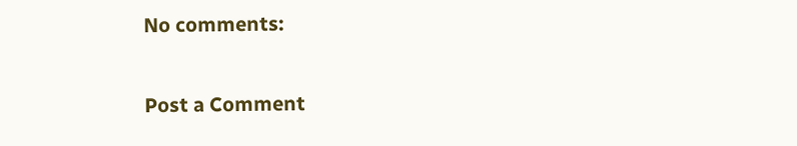No comments:

Post a Comment